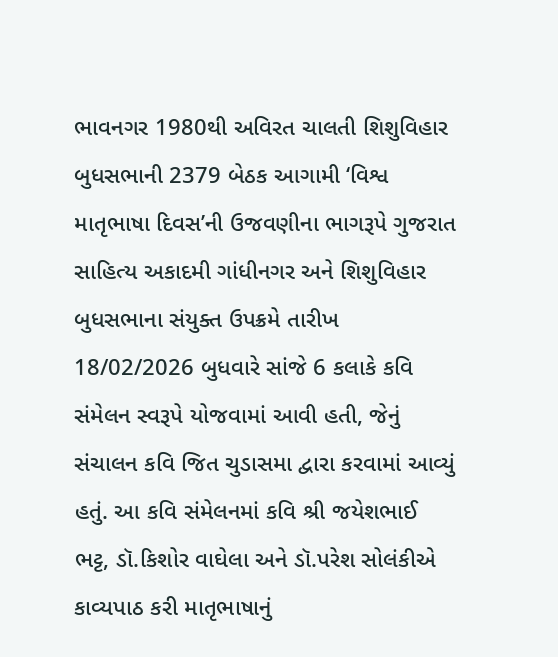ભાવનગર 1980થી અવિરત ચાલતી શિશુવિહાર બુધસભાની 2379 બેઠક આગામી ‘વિશ્વ માતૃભાષા દિવસ’ની ઉજવણીના ભાગરૂપે ગુજરાત સાહિત્ય અકાદમી ગાંધીનગર અને શિશુવિહાર બુધસભાના સંયુક્ત ઉપક્રમે તારીખ 18/02/2026 બુધવારે સાંજે 6 કલાકે કવિ સંમેલન સ્વરૂપે યોજવામાં આવી હતી, જેનું સંચાલન કવિ જિત ચુડાસમા દ્વારા કરવામાં આવ્યું હતું. આ કવિ સંમેલનમાં કવિ શ્રી જયેશભાઈ ભટ્ટ, ડૉ.કિશોર વાઘેલા અને ડૉ.પરેશ સોલંકીએ કાવ્યપાઠ કરી માતૃભાષાનું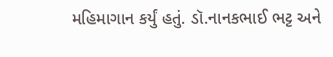મહિમાગાન કર્યું હતું. ડૉ.નાનકભાઈ ભટ્ટ અને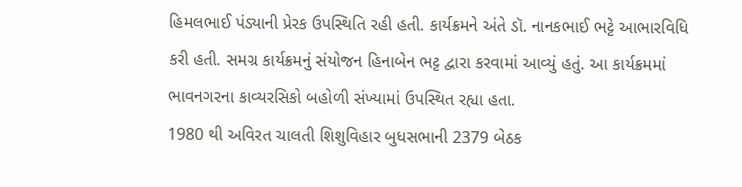હિમલભાઈ પંડ્યાની પ્રેરક ઉપસ્થિતિ રહી હતી. કાર્યક્રમને અંતે ડૉ. નાનકભાઈ ભટ્ટે આભારવિધિ કરી હતી. સમગ્ર કાર્યક્રમનું સંયોજન હિનાબેન ભટ્ટ દ્વારા કરવામાં આવ્યું હતું. આ કાર્યક્રમમાં ભાવનગરના કાવ્યરસિકો બહોળી સંખ્યામાં ઉપસ્થિત રહ્યા હતા.
1980 થી અવિરત ચાલતી શિશુવિહાર બુધસભાની 2379 બેઠક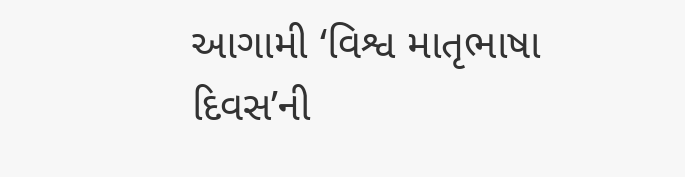આગામી ‘વિશ્વ માતૃભાષા દિવસ’ની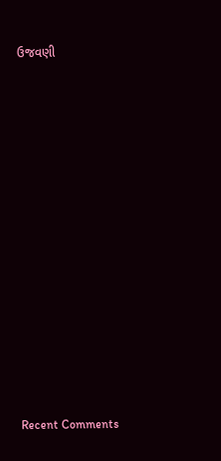ઉજવણી


















Recent Comments